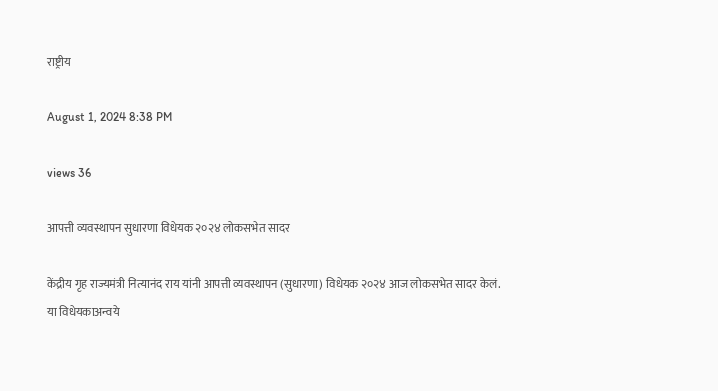राष्ट्रीय

August 1, 2024 8:38 PM

views 36

आपत्ती व्यवस्थापन सुधारणा विधेयक २०२४ लोकसभेत सादर

केंद्रीय गृह राज्यमंत्री नित्यानंद राय यांनी आपत्ती व्यवस्थापन (सुधारणा) विधेयक २०२४ आज लोकसभेत सादर केलं. या विधेयकाअन्वये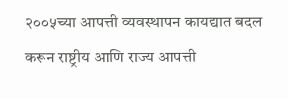२००५च्या आपत्ती व्यवस्थापन कायद्यात बदल करून राष्ट्रीय आणि राज्य आपत्ती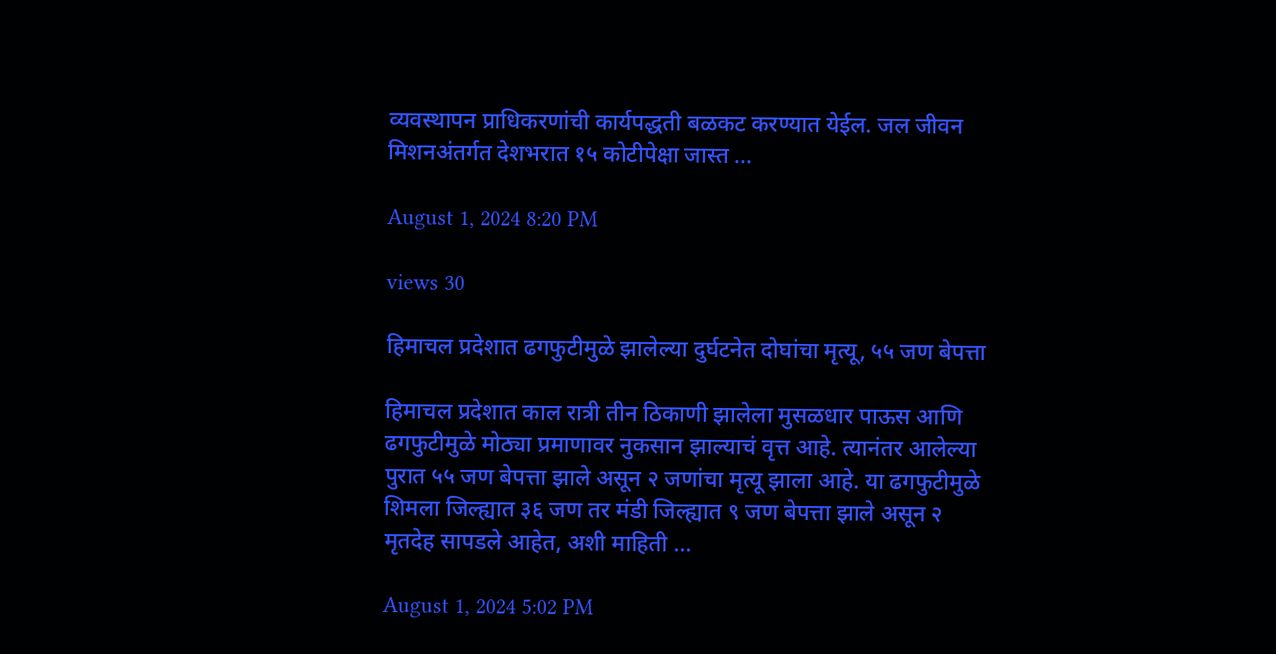व्यवस्थापन प्राधिकरणांची कार्यपद्धती बळकट करण्यात येईल. जल जीवन मिशनअंतर्गत देशभरात १५ कोटीपेक्षा जास्त ...

August 1, 2024 8:20 PM

views 30

हिमाचल प्रदेशात ढगफुटीमुळे झालेल्या दुर्घटनेत दोघांचा मृत्यू, ५५ जण बेपत्ता

हिमाचल प्रदेशात काल रात्री तीन ठिकाणी झालेला मुसळधार पाऊस आणि ढगफुटीमुळे मोठ्या प्रमाणावर नुकसान झाल्याचं वृत्त आहे. त्यानंतर आलेल्या पुरात ५५ जण बेपत्ता झाले असून २ जणांचा मृत्यू झाला आहे. या ढगफुटीमुळे शिमला जिल्ह्यात ३६ जण तर मंडी जिल्ह्यात ९ जण बेपत्ता झाले असून २ मृतदेह सापडले आहेत, अशी माहिती ...

August 1, 2024 5:02 PM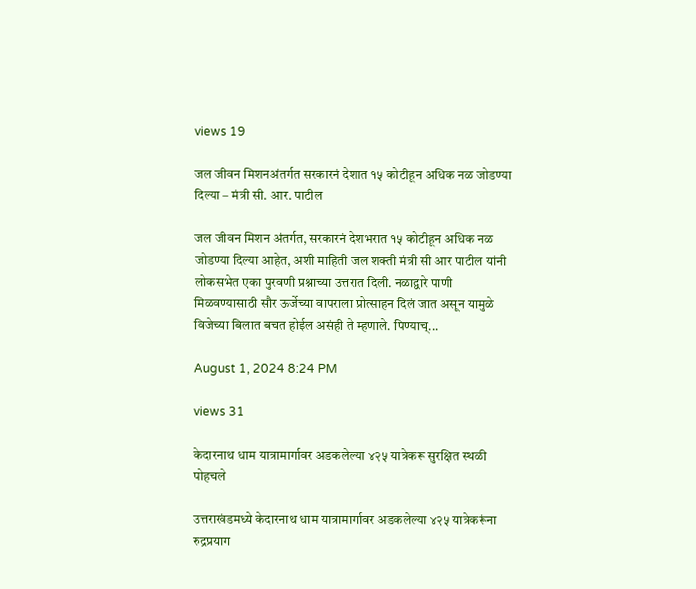views 19

जल जीवन मिशनअंतर्गत सरकारनं देशात १५ कोटीहून अधिक नळ जोडण्या दिल्या – मंत्री सी. आर. पाटील

जल जीवन मिशन अंतर्गत, सरकारनं देशभरात १५ कोटीहून अधिक नळ जोडण्या दिल्या आहेत, अशी माहिती जल शक्ती मंत्री सी आर पाटील यांनी लोकसभेत एका पुरवणी प्रश्नाच्या उत्तरात दिली. नळाद्वारे पाणी मिळवण्यासाठी सौर ऊर्जेच्या वापराला प्रोत्साहन दिलं जात असून यामुळे विजेच्या बिलात बचत होईल असंही ते म्हणाले. पिण्याच्...

August 1, 2024 8:24 PM

views 31

केदारनाथ धाम यात्रामार्गावर अडकलेल्या ४२५ यात्रेकरू सुरक्षित स्थळी पोहचले

उत्तराखंडमध्ये केदारनाथ धाम यात्रामार्गावर अडकलेल्या ४२५ यात्रेकरूंना रुद्रप्रयाग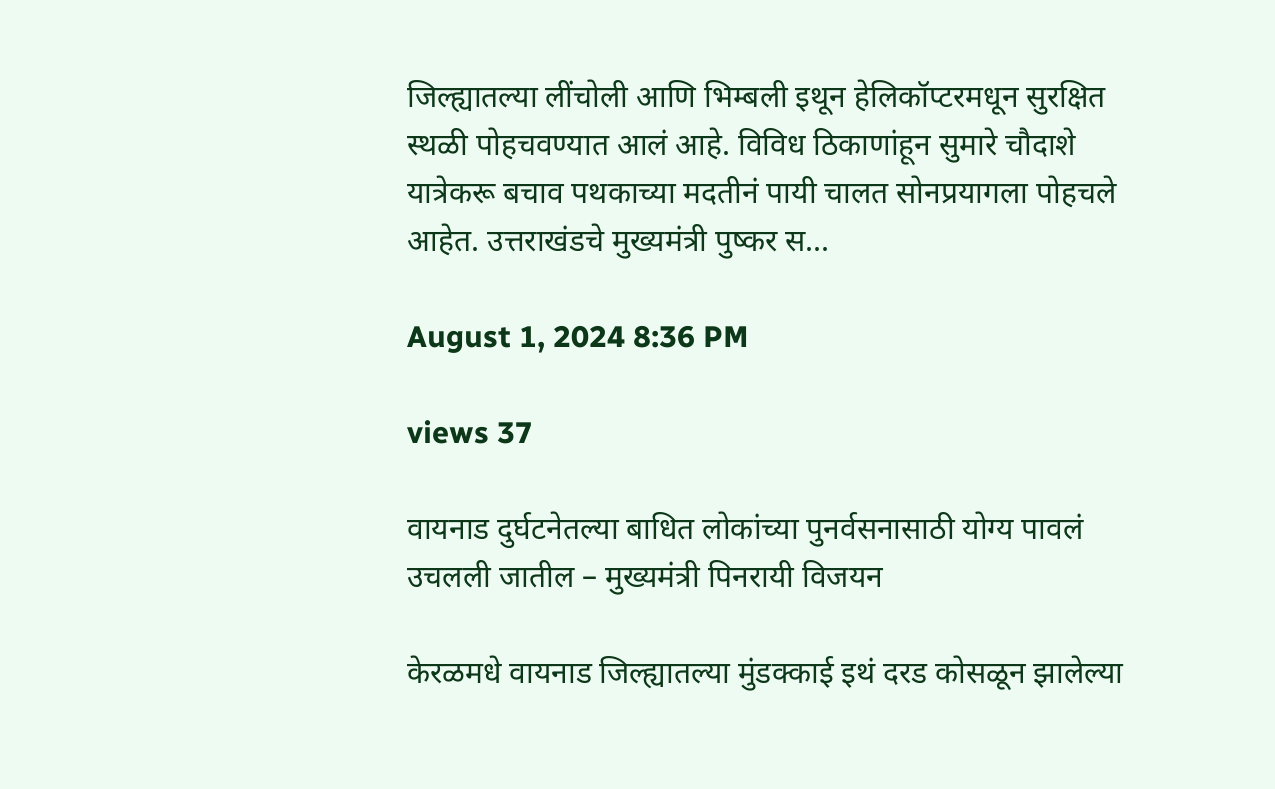जिल्ह्यातल्या लींचोली आणि भिम्बली इथून हेलिकॉप्टरमधून सुरक्षित स्थळी पोहचवण्यात आलं आहे. विविध ठिकाणांहून सुमारे चौदाशे यात्रेकरू बचाव पथकाच्या मदतीनं पायी चालत सोनप्रयागला पोहचले आहेत. उत्तराखंडचे मुख्यमंत्री पुष्कर स...

August 1, 2024 8:36 PM

views 37

वायनाड दुर्घटनेतल्या बाधित लोकांच्या पुनर्वसनासाठी योग्य पावलं उचलली जातील – मुख्यमंत्री पिनरायी विजयन

केरळमधे वायनाड जिल्ह्यातल्या मुंडक्काई इथं दरड कोसळून झालेल्या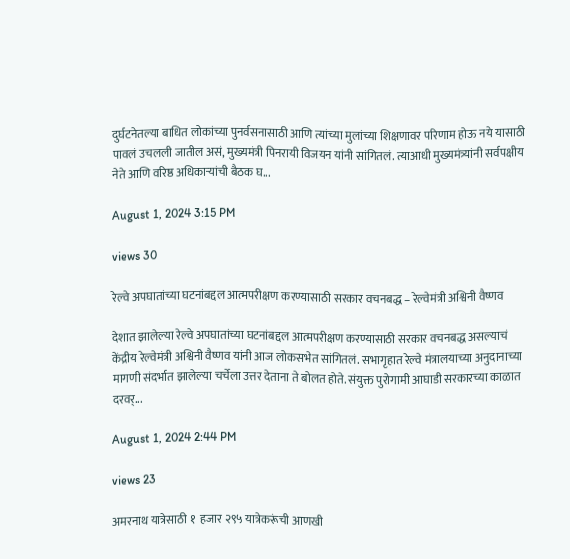दुर्घटनेतल्या बाधित लोकांच्या पुनर्वसनासाठी आणि त्यांच्या मुलांच्या शिक्षणावर परिणाम होऊ नये यासाठी पावलं उचलली जातील असं, मुख्यमंत्री पिनरायी विजयन यांनी सांगितलं. त्याआधी मुख्यमंत्र्यांनी सर्वपक्षीय नेते आणि वरिष्ठ अधिकाऱ्यांची बैठक घ...

August 1, 2024 3:15 PM

views 30

रेल्वे अपघातांच्या घटनांबद्दल आत्मपरीक्षण करण्यासाठी सरकार वचनबद्ध – रेल्वेमंत्री अश्विनी वैष्णव

देशात झालेल्या रेल्वे अपघातांच्या घटनांबद्दल आत्मपरीक्षण करण्यासाठी सरकार वचनबद्ध असल्याचं केंद्रीय रेल्वेमंत्री अश्विनी वैष्णव यांनी आज लोकसभेत सांगितलं. सभागृहात रेल्वे मंत्रालयाच्या अनुदानाच्या मागणी संदर्भात झालेल्या चर्चेला उत्तर देताना ते बोलत होते. संयुक्त पुरोगामी आघाडी सरकारच्या काळात दरवर्...

August 1, 2024 2:44 PM

views 23

अमरनाथ यात्रेसाठी १  हजार २९५ यात्रेकरूंची आणखी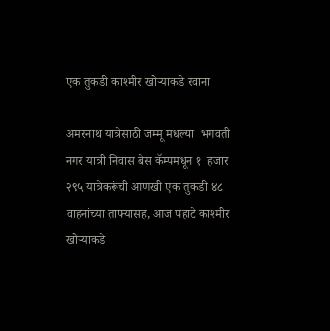एक तुकडी काश्मीर खोऱ्याकडे रवाना

अमरनाथ यात्रेसाठी जम्मू मधल्या  भगवती नगर यात्री निवास बेस कॅम्पमधून १  हजार २९५ यात्रेकरूंची आणखी एक तुकडी ४८ वाहनांच्या ताफ्यासह, आज पहाटे काश्मीर खोऱ्याकडे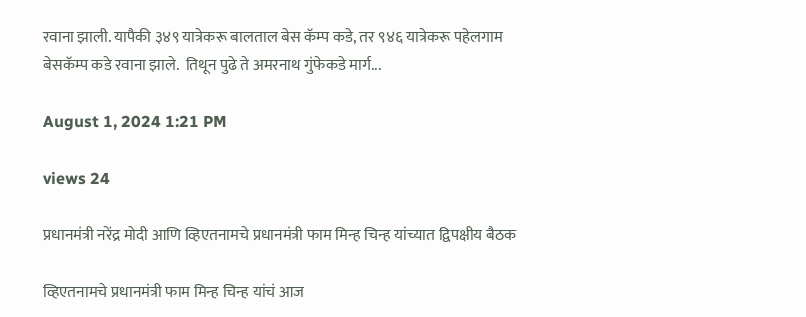रवाना झाली. यापैकी ३४९ यात्रेकरू बालताल बेस कॅम्प कडे, तर ९४६ यात्रेकरू पहेलगाम बेसकॅम्प कडे रवाना झाले.  तिथून पुढे ते अमरनाथ गुंफेकडे मार्ग...

August 1, 2024 1:21 PM

views 24

प्रधानमंत्री नरेंद्र मोदी आणि व्हिएतनामचे प्रधानमंत्री फाम मिन्ह चिन्ह यांच्यात द्विपक्षीय बैठक

व्हिएतनामचे प्रधानमंत्री फाम मिन्ह चिन्ह यांचं आज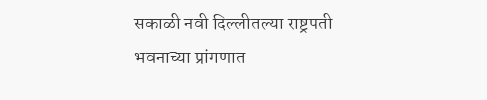सकाळी नवी दिल्लीतल्या राष्ट्रपती भवनाच्या प्रांगणात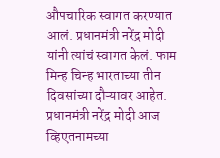औपचारिक स्वागत करण्यात आलं. प्रधानमंत्री नरेंद्र मोदी यांनी त्यांचं स्वागत केलं. फाम मिन्ह चिन्ह भारताच्या तीन दिवसांच्या दौऱ्यावर आहेत.  प्रधानमंत्री नरेंद्र मोदी आज व्हिएतनामच्या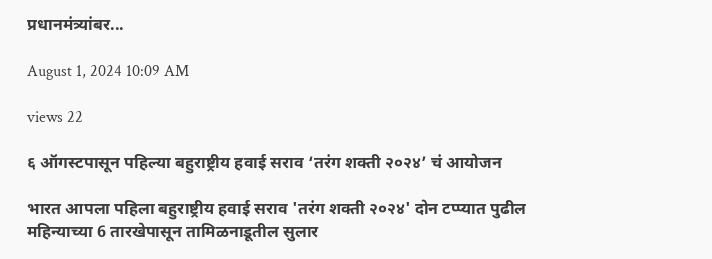प्रधानमंत्र्यांबर...

August 1, 2024 10:09 AM

views 22

६ ऑगस्टपासून पहिल्या बहुराष्ट्रीय हवाई सराव ‘तरंग शक्ती २०२४’ चं आयोजन

भारत आपला पहिला बहुराष्ट्रीय हवाई सराव 'तरंग शक्ती २०२४' दोन टप्प्यात पुढील महिन्याच्या 6 तारखेपासून तामिळनाडूतील सुलार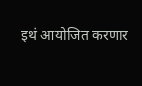इथं आयोजित करणार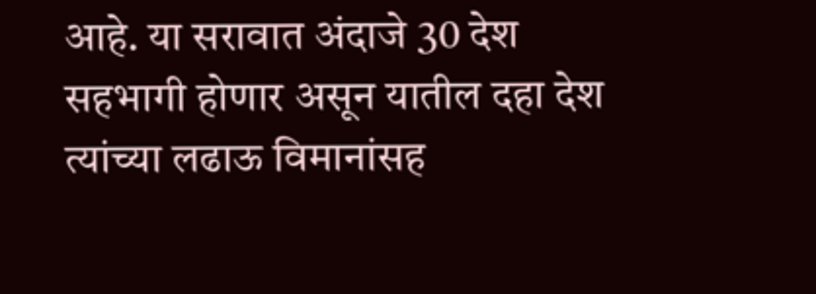आहे. या सरावात अंदाजे 30 देश सहभागी होणार असून यातील दहा देश त्यांच्या लढाऊ विमानांसह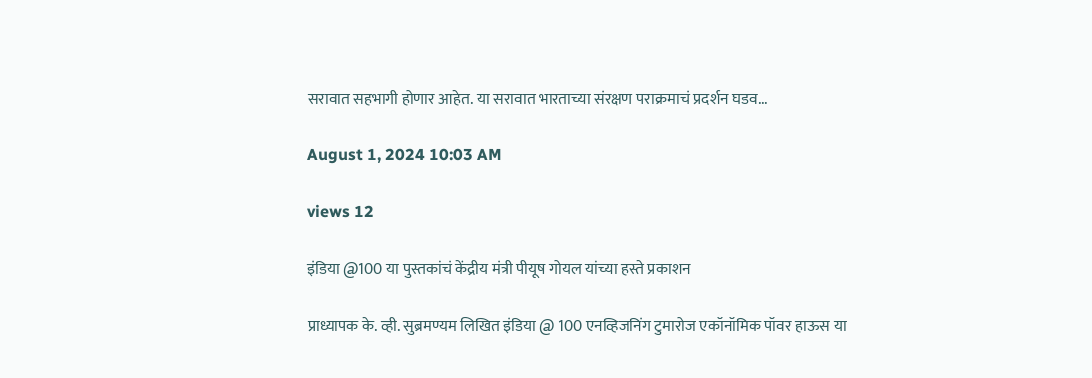सरावात सहभागी होणार आहेत. या सरावात भारताच्या संरक्षण पराक्रमाचं प्रदर्शन घडव...

August 1, 2024 10:03 AM

views 12

इंडिया @100 या पुस्तकांचं केंद्रीय मंत्री पीयूष गोयल यांच्या हस्ते प्रकाशन

प्राध्यापक के. व्ही. सुब्रमण्यम लिखित इंडिया @ 100 एनव्हिजनिंग टुमारोज एकॉनॉमिक पॉवर हाऊस या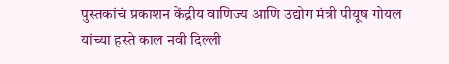पुस्तकांचं प्रकाशन केंद्रीय वाणिज्य आणि उद्योग मंत्री पीयूष गोयल यांच्या हस्ते काल नवी दिल्ली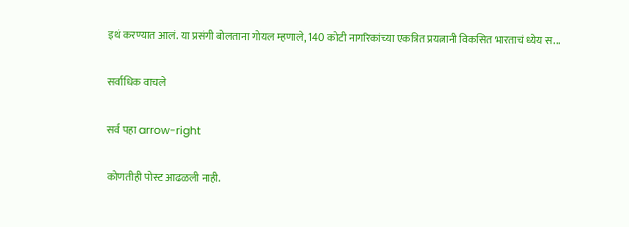इथं करण्यात आलं. या प्रसंगी बोलताना गोयल म्हणाले, 140 कोटी नागरिकांच्या एकत्रित प्रयत्नानी विकसित भारताचं ध्येय स...

सर्वाधिक वाचले

सर्व पहा arrow-right

कोणतीही पोस्ट आढळली नाही.